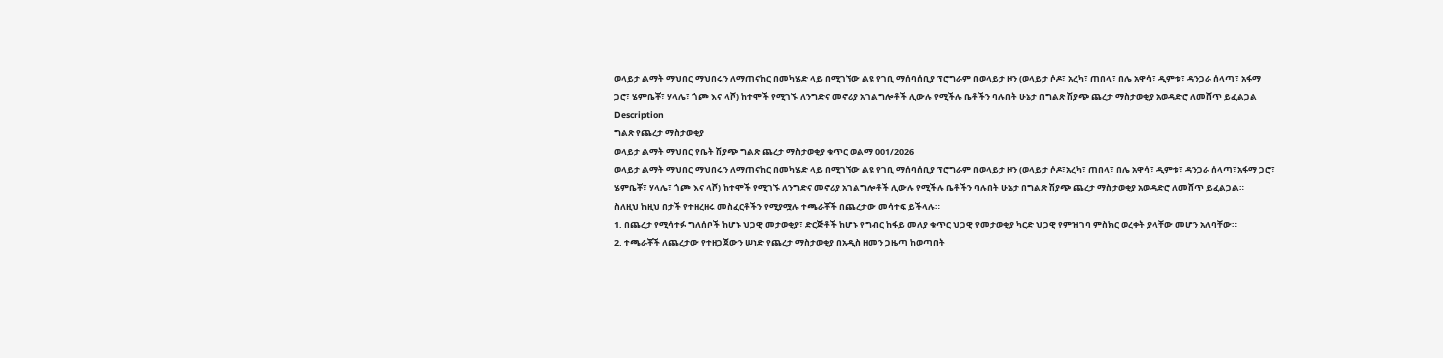ወላይታ ልማት ማህበር ማህበሩን ለማጠናከር በመካሄድ ላይ በሚገኘው ልዩ የገቢ ማሰባሰቢያ ፕሮግራም በወላይታ ዞን (ወላይታ ሶዶ፣ አረካ፣ ጠበላ፣ በሌ አዋሳ፣ ዲምቱ፣ ዳንጋራ ሰላጣ፣ አፋማ ጋሮ፣ ሄምቤቾ፣ ሃላሌ፣ ጎጮ እና ላሾ) ከተሞች የሚገኙ ለንግድና መኖሪያ አገልግሎቶች ሊውሉ የሚችሉ ቤቶችን ባሉበት ሁኔታ በግልጽ ሽያጭ ጨረታ ማስታወቂያ አወዳድሮ ለመሸጥ ይፈልጋል
Description
ግልጽ የጨረታ ማስታወቂያ
ወላይታ ልማት ማህበር የቤት ሽያጭ ግልጽ ጨረታ ማስታወቂያ ቁጥር ወልማ 001/2026
ወላይታ ልማት ማህበር ማህበሩን ለማጠናከር በመካሄድ ላይ በሚገኘው ልዩ የገቢ ማሰባሰቢያ ፕሮግራም በወላይታ ዞን (ወላይታ ሶዶ፣አረካ፣ ጠበላ፣ በሌ አዋሳ፣ ዲምቱ፣ ዳንጋራ ሰላጣ፣አፋማ ጋሮ፣ ሄምቤቾ፣ ሃላሌ፣ ጎጮ እና ላሾ) ከተሞች የሚገኙ ለንግድና መኖሪያ አገልግሎቶች ሊውሉ የሚችሉ ቤቶችን ባሉበት ሁኔታ በግልጽ ሽያጭ ጨረታ ማስታወቂያ አወዳድሮ ለመሸጥ ይፈልጋል።
ስለዚህ ከዚህ በታች የተዘረዘሩ መስፈርቶችን የሚያሟሉ ተጫራቾች በጨረታው መሳተፍ ይችላሉ።
1. በጨረታ የሚሳተፉ ግለሰቦች ከሆኑ ህጋዊ መታወቂያ፣ ድርጅቶች ከሆኑ የግብር ከፋይ መለያ ቁጥር ህጋዊ የመታወቂያ ካርድ ህጋዊ የምዝገባ ምስክር ወረቀት ያላቸው መሆን አለባቸው።
2. ተጫራቾች ለጨረታው የተዘጋጀውን ሠነድ የጨረታ ማስታወቂያ በአዲስ ዘመን ጋዜጣ ከወጣበት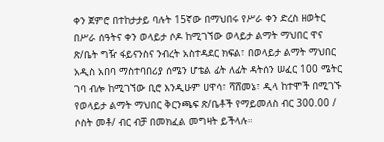ቀን ጀምሮ በተከታታይ ባሉት 15ኛው በማህበሩ የሥራ ቀን ድረስ ዘወትር በሥራ ሰዓትና ቀን ወላይታ ሶዶ ከሚገኘው ወላይታ ልማት ማህበር ዋና ጽ/ቤት ግዥ ፋይናንስና ንብረት አስተዳደር ክፍል፣ በወላይታ ልማት ማህበር አዲስ አበባ ማስተባበሪያ ሰሜን ሆቴል ፊት ለፊት ዳትሰን ሠፈር 100 ሜትር ገባ ብሎ ከሚገኘው ቢሮ እንዲሁም ሀዋሳ፣ ሻሸመኔ፣ ዲላ ከተሞች በሚገኙ የወላይታ ልማት ማህበር ቅርንጫፍ ጽ/ቤቶች የማይመለስ ብር 300.00 / ሶስት መቶ/ ብር ብቻ በመክፈል መግዛት ይችላሉ።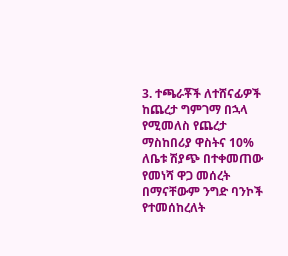3. ተጫራቾች ለተሸናፊዎች ከጨረታ ግምገማ በኋላ የሚመለስ የጨረታ ማስከበሪያ ዋስትና 10% ለቤቱ ሽያጭ በተቀመጠው የመነሻ ዋጋ መሰረት በማናቸውም ንግድ ባንኮች የተመሰከረለት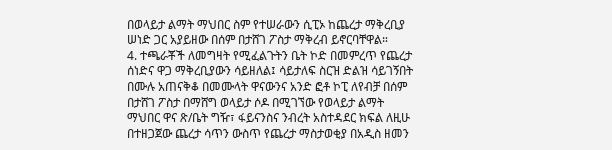በወላይታ ልማት ማህበር ስም የተሠራውን ሲፒኦ ከጨረታ ማቅረቢያ ሠነድ ጋር አያይዘው በሰም በታሸገ ፖስታ ማቅረብ ይኖርባቸዋል።
4. ተጫራቾች ለመግዛት የሚፈልጉትን ቤት ኮድ በመምረጥ የጨረታ ሰነድና ዋጋ ማቅረቢያውን ሳይዘለል፤ ሳይታለፍ ስርዝ ድልዝ ሳይገኝበት በሙሉ አጠናቅቆ በመሙላት ዋናውንና አንድ ፎቶ ኮፒ ለየብቻ በሰም በታሸገ ፖስታ በማሸግ ወላይታ ሶዶ በሚገኘው የወላይታ ልማት ማህበር ዋና ጽ/ቤት ግዥ፣ ፋይናንስና ንብረት አስተዳደር ክፍል ለዚሁ በተዘጋጀው ጨረታ ሳጥን ውስጥ የጨረታ ማስታወቂያ በአዲስ ዘመን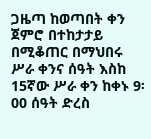ጋዜጣ ከወጣበት ቀን ጀምሮ በተከታታይ በሚቆጠር በማህበሩ ሥራ ቀንና ሰዓት እስከ 15ኛው ሥራ ቀን ከቀኑ 9፡00 ሰዓት ድረስ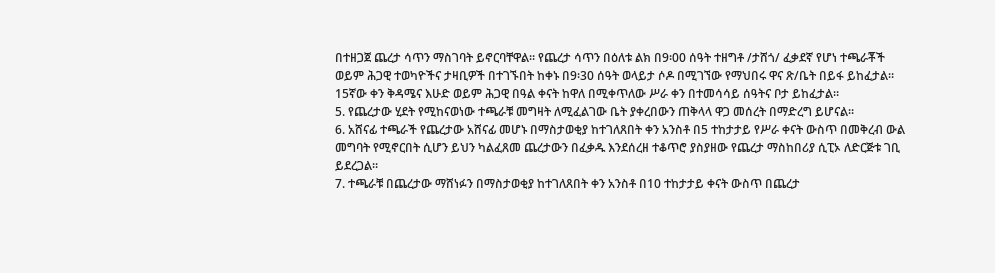በተዘጋጀ ጨረታ ሳጥን ማስገባት ይኖርባቸዋል። የጨረታ ሳጥን በዕለቱ ልክ በ9፡00 ሰዓት ተዘግቶ /ታሸጎ/ ፈቃደኛ የሆነ ተጫራቾች ወይም ሕጋዊ ተወካዮችና ታዛቢዎች በተገኙበት ከቀኑ በ9፡30 ሰዓት ወላይታ ሶዶ በሚገኘው የማህበሩ ዋና ጽ/ቤት በይፋ ይከፈታል። 15ኛው ቀን ቅዳሜና እሁድ ወይም ሕጋዊ በዓል ቀናት ከዋለ በሚቀጥለው ሥራ ቀን በተመሳሳይ ሰዓትና ቦታ ይከፈታል።
5. የጨረታው ሂደት የሚከናወነው ተጫራቹ መግዛት ለሚፈልገው ቤት ያቀረበውን ጠቅላላ ዋጋ መሰረት በማድረግ ይሆናል።
6. አሸናፊ ተጫራች የጨረታው አሸናፊ መሆኑ በማስታወቂያ ከተገለጸበት ቀን አንስቶ በ5 ተከታታይ የሥራ ቀናት ውስጥ በመቅረብ ውል መግባት የሚኖርበት ሲሆን ይህን ካልፈጸመ ጨረታውን በፈቃዱ እንደሰረዘ ተቆጥሮ ያስያዘው የጨረታ ማስከበሪያ ሲፒኦ ለድርጅቱ ገቢ ይደረጋል።
7. ተጫራቹ በጨረታው ማሸነፉን በማስታወቂያ ከተገለጸበት ቀን አንስቶ በ10 ተከታታይ ቀናት ውስጥ በጨረታ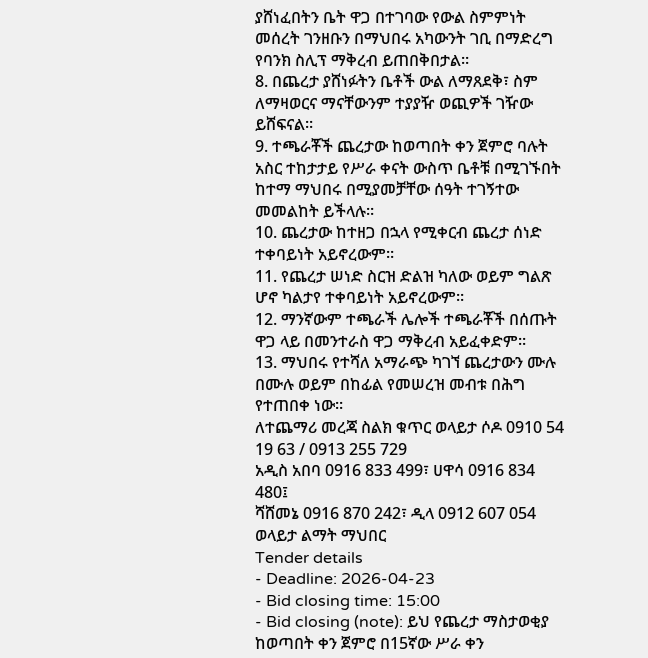ያሸነፈበትን ቤት ዋጋ በተገባው የውል ስምምነት መሰረት ገንዘቡን በማህበሩ አካውንት ገቢ በማድረግ የባንክ ስሊፕ ማቅረብ ይጠበቅበታል።
8. በጨረታ ያሸነፉትን ቤቶች ውል ለማጸደቅ፣ ስም ለማዛወርና ማናቸውንም ተያያዥ ወጪዎች ገዥው ይሸፍናል።
9. ተጫራቾች ጨረታው ከወጣበት ቀን ጀምሮ ባሉት አስር ተከታታይ የሥራ ቀናት ውስጥ ቤቶቹ በሚገኙበት ከተማ ማህበሩ በሚያመቻቸው ሰዓት ተገኝተው መመልከት ይችላሉ።
10. ጨረታው ከተዘጋ በኋላ የሚቀርብ ጨረታ ሰነድ ተቀባይነት አይኖረውም።
11. የጨረታ ሠነድ ስርዝ ድልዝ ካለው ወይም ግልጽ ሆኖ ካልታየ ተቀባይነት አይኖረውም።
12. ማንኛውም ተጫራች ሌሎች ተጫራቾች በሰጡት ዋጋ ላይ በመንተራስ ዋጋ ማቅረብ አይፈቀድም።
13. ማህበሩ የተሻለ አማራጭ ካገኘ ጨረታውን ሙሉ በሙሉ ወይም በከፊል የመሠረዝ መብቱ በሕግ የተጠበቀ ነው።
ለተጨማሪ መረጃ ስልክ ቁጥር ወላይታ ሶዶ 0910 54 19 63 / 0913 255 729
አዲስ አበባ 0916 833 499፣ ሀዋሳ 0916 834 480፤
ሻሸመኔ 0916 870 242፣ ዲላ 0912 607 054
ወላይታ ልማት ማህበር
Tender details
- Deadline: 2026-04-23
- Bid closing time: 15:00
- Bid closing (note): ይህ የጨረታ ማስታወቂያ ከወጣበት ቀን ጀምሮ በ15ኛው ሥራ ቀን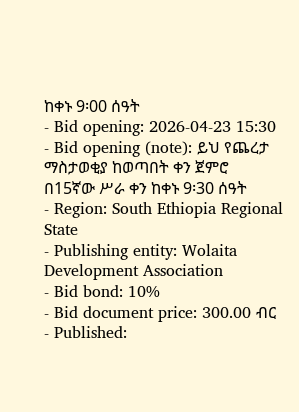ከቀኑ 9፡00 ሰዓት
- Bid opening: 2026-04-23 15:30
- Bid opening (note): ይህ የጨረታ ማስታወቂያ ከወጣበት ቀን ጀምሮ በ15ኛው ሥራ ቀን ከቀኑ 9፡30 ሰዓት
- Region: South Ethiopia Regional State
- Publishing entity: Wolaita Development Association
- Bid bond: 10%
- Bid document price: 300.00 ብር
- Published: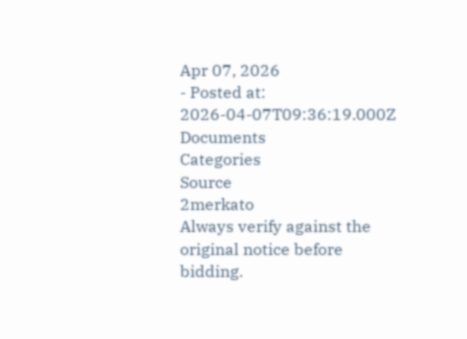Apr 07, 2026
- Posted at: 2026-04-07T09:36:19.000Z
Documents
Categories
Source
2merkato
Always verify against the original notice before bidding.